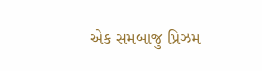એક સમબાજુ પ્રિઝમ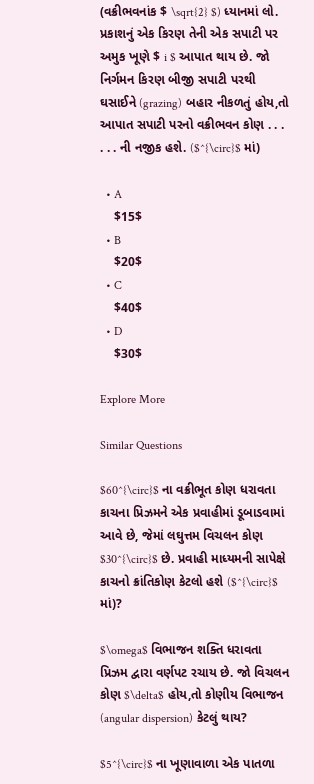(વક્રીભવનાંક $ \sqrt{2} $) ધ્યાનમાં લો. પ્રકાશનું એક કિરણ તેની એક સપાટી પર અમુક ખૂણે $ i $ આપાત થાય છે. જો નિર્ગમન કિરણ બીજી સપાટી પરથી ઘસાઈને (grazing) બહાર નીકળતું હોય,તો આપાત સપાટી પરનો વક્રીભવન કોણ . . . . . . ની નજીક હશે. ($^{\circ}$ માં)

  • A
    $15$
  • B
    $20$
  • C
    $40$
  • D
    $30$

Explore More

Similar Questions

$60^{\circ}$ ના વક્રીભૂત કોણ ધરાવતા કાચના પ્રિઝમને એક પ્રવાહીમાં ડૂબાડવામાં આવે છે, જેમાં લઘુત્તમ વિચલન કોણ $30^{\circ}$ છે. પ્રવાહી માધ્યમની સાપેક્ષે કાચનો ક્રાંતિકોણ કેટલો હશે ($^{\circ}$ માં)?

$\omega$ વિભાજન શક્તિ ધરાવતા પ્રિઝમ દ્વારા વર્ણપટ રચાય છે. જો વિચલન કોણ $\delta$ હોય,તો કોણીય વિભાજન (angular dispersion) કેટલું થાય?

$5^{\circ}$ ના ખૂણાવાળા એક પાતળા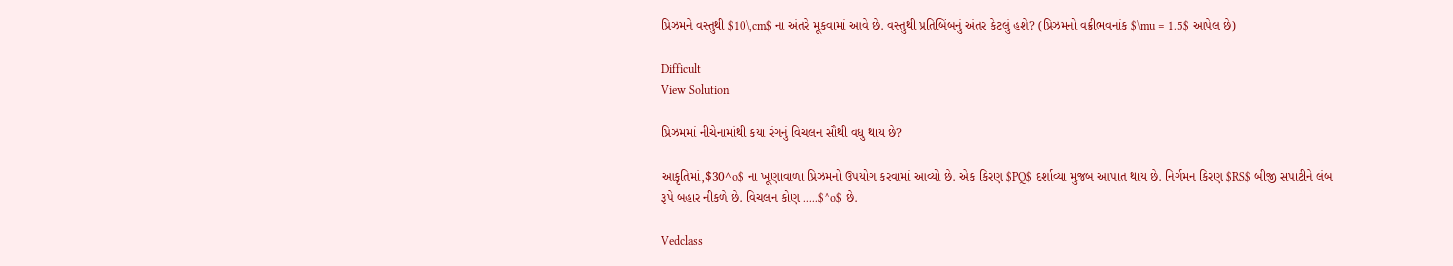પ્રિઝમને વસ્તુથી $10\,cm$ ના અંતરે મૂકવામાં આવે છે. વસ્તુથી પ્રતિબિંબનું અંતર કેટલું હશે? (પ્રિઝમનો વક્રીભવનાંક $\mu = 1.5$ આપેલ છે)

Difficult
View Solution

પ્રિઝમમાં નીચેનામાંથી કયા રંગનું વિચલન સૌથી વધુ થાય છે?

આકૃતિમાં,$30^o$ ના ખૂણાવાળા પ્રિઝમનો ઉપયોગ કરવામાં આવ્યો છે. એક કિરણ $PQ$ દર્શાવ્યા મુજબ આપાત થાય છે. નિર્ગમન કિરણ $RS$ બીજી સપાટીને લંબ રૂપે બહાર નીકળે છે. વિચલન કોણ .....$^o$ છે.

Vedclass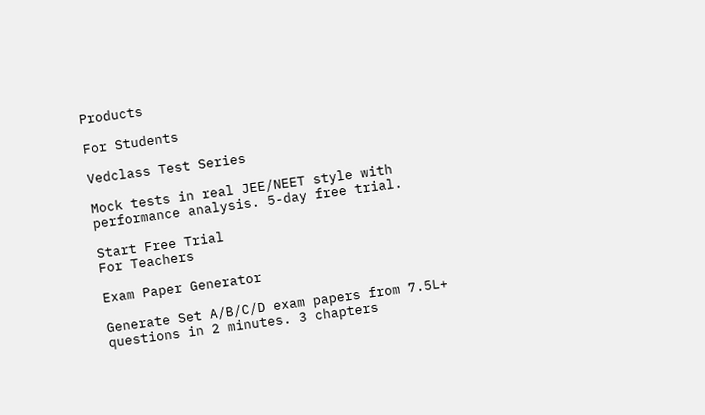Products

For Students

Vedclass Test Series

Mock tests in real JEE/NEET style with performance analysis. 5-day free trial.

Start Free Trial
For Teachers

Exam Paper Generator

Generate Set A/B/C/D exam papers from 7.5L+ questions in 2 minutes. 3 chapters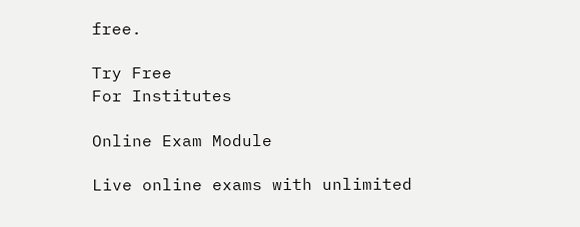free.

Try Free
For Institutes

Online Exam Module

Live online exams with unlimited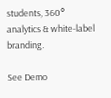students, 360° analytics & white-label branding.

See Demo